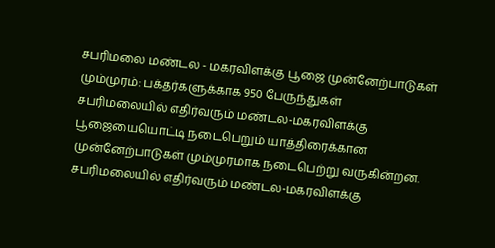சபரிமலை மண்டல - மகரவிளக்கு பூஜை முன்னேற்பாடுகள் மும்முரம்: பக்தர்களுக்காக 950 பேருந்துகள்
சபரிமலையில் எதிர்வரும் மண்டல-மகரவிளக்கு பூஜையையொட்டி நடைபெறும் யாத்திரைக்கான முன்னேற்பாடுகள் மும்முரமாக நடைபெற்று வருகின்றன.
சபரிமலையில் எதிர்வரும் மண்டல-மகரவிளக்கு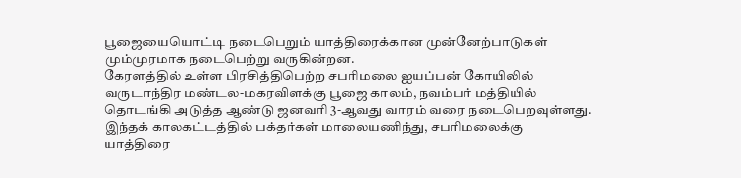பூஜையையொட்டி நடைபெறும் யாத்திரைக்கான முன்னேற்பாடுகள் மும்முரமாக நடைபெற்று வருகின்றன.
கேரளத்தில் உள்ள பிரசித்திபெற்ற சபரிமலை ஐயப்பன் கோயிலில் வருடாந்திர மண்டல-மகரவிளக்கு பூஜை காலம், நவம்பர் மத்தியில் தொடங்கி அடுத்த ஆண்டு ஜனவரி 3-ஆவது வாரம் வரை நடைபெறவுள்ளது. இந்தக் காலகட்டத்தில் பக்தர்கள் மாலையணிந்து, சபரிமலைக்கு யாத்திரை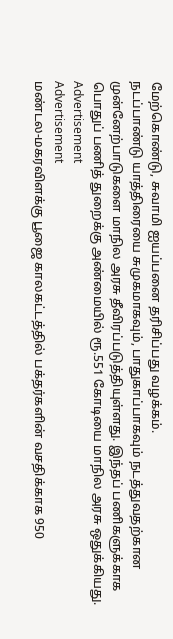மேற்கொண்டு, சுவாமி ஐயப்பனை தரிசிப்பது வழக்கம்.
நடப்பாண்டு யாத்திரையை சுமுகமாகவும், பாதுகாப்பாகவும் நடத்துவதற்கான முன்னேற்பாடுகளை மாநில அரசு தீவிரப்படுத்தியுள்ளது. இந்தப் பணிகளுக்காக பொதுப் பணித் துறைக்கு அண்மையில் ரூ.551 கோடியை மாநில அரசு ஒதுக்கியது.
Advertisement
Advertisement
மண்டல-மகரவிளக்கு பூஜை காலகட்டத்தில் பக்தர்களின் வசதிக்காக 950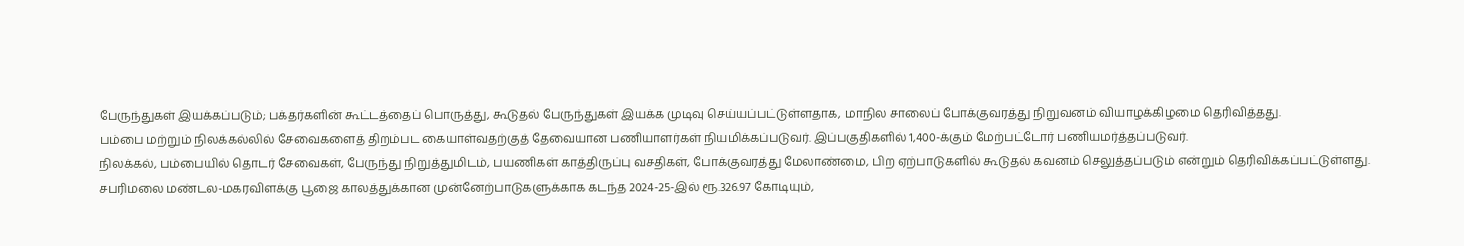பேருந்துகள் இயக்கப்படும்; பக்தர்களின் கூட்டத்தைப் பொருத்து, கூடுதல் பேருந்துகள் இயக்க முடிவு செய்யப்பட்டுள்ளதாக, மாநில சாலைப் போக்குவரத்து நிறுவனம் வியாழக்கிழமை தெரிவித்தது.
பம்பை மற்றும் நிலக்கல்லில் சேவைகளைத் திறம்பட கையாள்வதற்குத் தேவையான பணியாளர்கள் நியமிக்கப்படுவர். இப்பகுதிகளில் 1,400-க்கும் மேற்பட்டோர் பணியமர்த்தப்படுவர்.
நிலக்கல், பம்பையில் தொடர் சேவைகள், பேருந்து நிறுத்துமிடம், பயணிகள் காத்திருப்பு வசதிகள், போக்குவரத்து மேலாண்மை, பிற ஏற்பாடுகளில் கூடுதல் கவனம் செலுத்தப்படும் என்றும் தெரிவிக்கப்பட்டுள்ளது.
சபரிமலை மண்டல-மகரவிளக்கு பூஜை காலத்துக்கான முன்னேற்பாடுகளுக்காக கடந்த 2024-25-இல் ரூ.326.97 கோடியும்,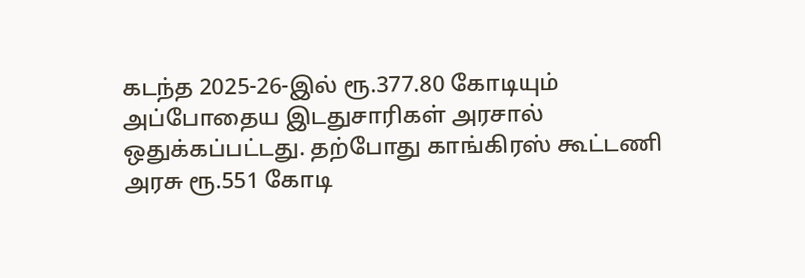கடந்த 2025-26-இல் ரூ.377.80 கோடியும் அப்போதைய இடதுசாரிகள் அரசால் ஒதுக்கப்பட்டது. தற்போது காங்கிரஸ் கூட்டணி அரசு ரூ.551 கோடி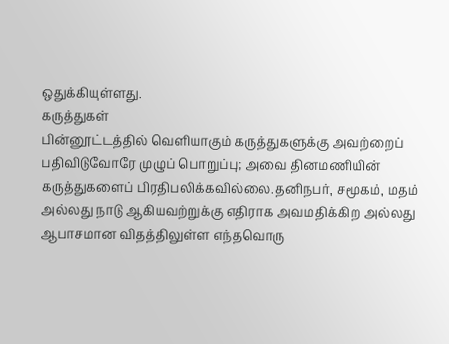ஒதுக்கியுள்ளது.
கருத்துகள்
பின்னூட்டத்தில் வெளியாகும் கருத்துகளுக்கு அவற்றைப் பதிவிடுவோரே முழுப் பொறுப்பு; அவை தினமணியின் கருத்துகளைப் பிரதிபலிக்கவில்லை.தனிநபர், சமூகம், மதம் அல்லது நாடு ஆகியவற்றுக்கு எதிராக அவமதிக்கிற அல்லது ஆபாசமான விதத்திலுள்ள எந்தவொரு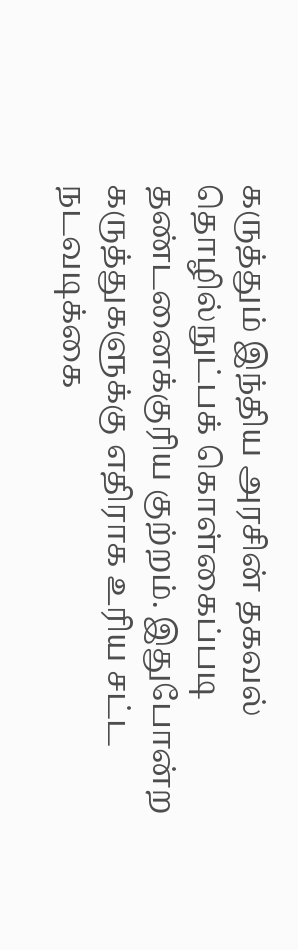கருத்தும் இந்திய அரசின் தகவல் தொழில்நுட்பக் கொள்கைப்படி தண்டனைக்குரிய குற்றம். இதுபோன்ற கருத்துகளுக்கு எதிராக உரிய சட்ட நடவடிக்கை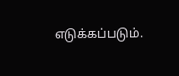எடுக்கப்படும்.